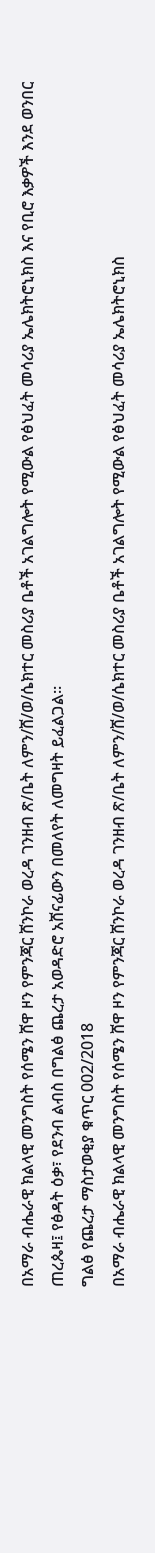በአማራ ብሔራዊ ክልላዊ መንግስት የሰሜን ሸዋ ዞን የምንጃር ሸንኮራ ወረዳ ገንዘብ ጽ/ቤት ለምን/ሸ/ወ/ሴክተር መስሪያ ቤቶች አገልግሎት የሚውል የፅህፈት መሳሪያ ኤሌክትሮኒክስ እና የቢሮ እቃዎች እንደ ወንበር ጠረጴዛ፤ የፅዳት ዕቃ፣ የደንብ ልብስ በግልፅ ጨረታ አወዳድሮ አሸናፊውን በመለየት ለመግዛት ይፈልጋል።
ግልፅ የጨረታ ማስታወቂያ ቁጥር 002/2018
በአማራ ብሔራዊ ክልላዊ መንግስት የሰሜን ሸዋ ዞን የምንጃር ሸንኮራ ወረዳ ገንዘብ ጽ/ቤት ለምን/ሸ/ወ/ሴክተር መስሪያ ቤቶች አገልግሎት የሚውል የፅህፈት መሳሪያ ኤሌክትሮኒክስ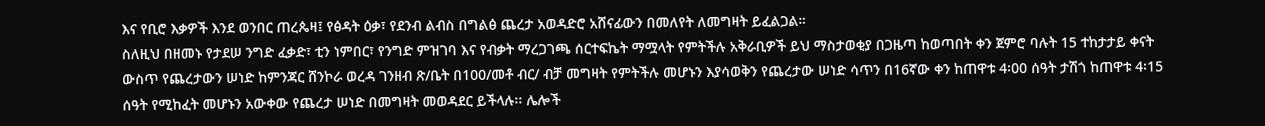እና የቢሮ እቃዎች እንደ ወንበር ጠረጴዛ፤ የፅዳት ዕቃ፣ የደንብ ልብስ በግልፅ ጨረታ አወዳድሮ አሸናፊውን በመለየት ለመግዛት ይፈልጋል።
ስለዚህ በዘመኑ የታደሠ ንግድ ፈቃድ፣ ቲን ነምበር፣ የንግድ ምዝገባ እና የብቃት ማረጋገጫ ሰርተፍኬት ማሟላት የምትችሉ አቅራቢዎች ይህ ማስታወቂያ በጋዜጣ ከወጣበት ቀን ጀምሮ ባሉት 15 ተከታታይ ቀናት ውስጥ የጨረታውን ሠነድ ከምንጃር ሸንኮራ ወረዳ ገንዘብ ጽ/ቤት በ100/መቶ ብር/ ብቻ መግዛት የምትችሉ መሆኑን እያሳወቅን የጨረታው ሠነድ ሳጥን በ16ኛው ቀን ከጠዋቱ 4፡00 ሰዓት ታሽጎ ከጠዋቱ 4፡15 ሰዓት የሚከፈት መሆኑን አውቀው የጨረታ ሠነድ በመግዛት መወዳደር ይችላሉ፡፡ ሌሎች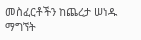መስፈርቶችን ከጨረታ ሠነዱ ማግኘት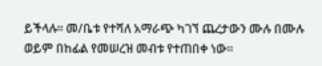ይችላሉ፡፡ መ/ቤቱ የተሻለ አማራጭ ካገኘ ጨረታውን ሙሉ በሙሉ ወይም በከፊል የመሠረዝ መብቱ የተጠበቀ ነው።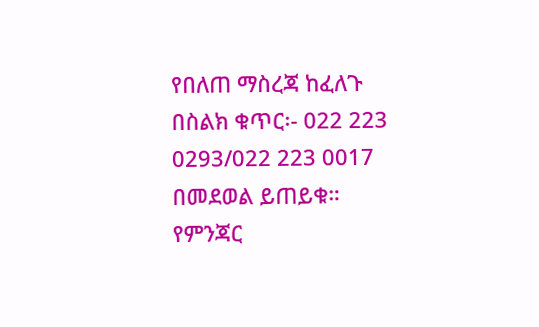የበለጠ ማስረጃ ከፈለጉ በስልክ ቁጥር፡- 022 223 0293/022 223 0017 በመደወል ይጠይቁ።
የምንጃር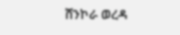ሸንኮራ ወረዳ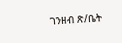ገንዘብ ጽ/ቤት